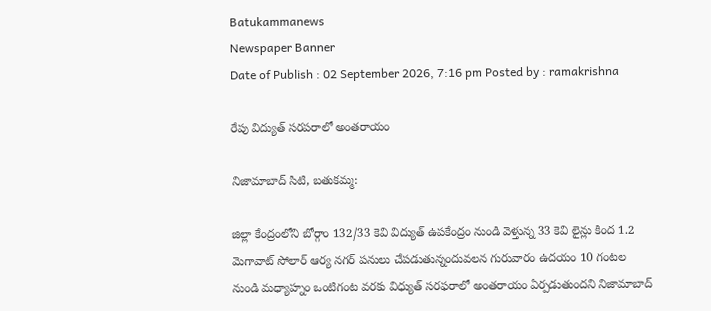Batukammanews
Newspaper Banner
Date of Publish : 02 September 2026, 7:16 pm Posted by : ramakrishna

రేపు విద్యుత్ సరపరాలో అంతరాయం

నిజామాబాద్ సిటి, బతుకమ్మ:

జిల్లా కేంద్రంలోని బోర్గాం 132/33 కెవి విద్యుత్ ఉపకేంద్రం నుండి వెళ్తున్న 33 కెవి లైన్లు కింద 1.2 మెగావాట్ సోలార్ ఆర్య నగర్ పనులు చేపడుతున్నందువలన గురువారం ఉదయం 10 గంటల నుండి మధ్యాహ్నం ఒంటిగంట వరకు విధ్యుత్ సరఫరాలో అంతరాయం ఏర్పడుతుందని నిజామాబాద్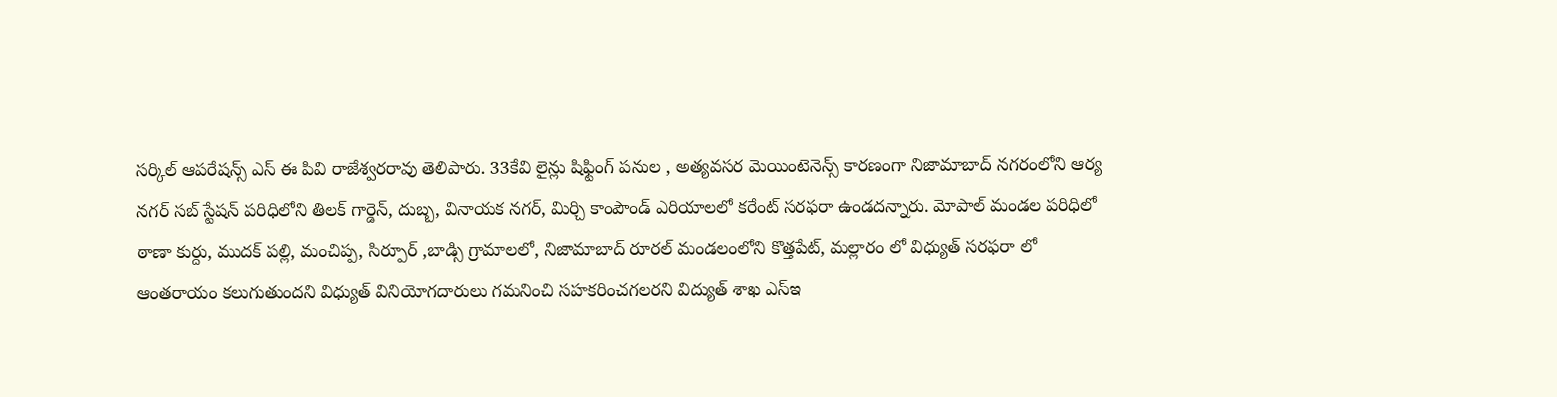సర్కిల్ ఆపరేషన్స్ ఎస్ ఈ పివి రాజేశ్వరరావు తెలిపారు. 33కేవి లైన్లు షిఫ్టింగ్ పనుల , అత్యవసర మెయింటెనెన్స్ కారణంగా నిజామాబాద్ నగరంలోని ఆర్య నగర్ సబ్ స్టేషన్ పరిధిలోని తిలక్ గార్డెన్, దుబ్బ, వినాయక నగర్, మిర్చి కాంపౌండ్ ఎరియాలలో కరేంట్ సరఫరా ఉండదన్నారు. మోపాల్ మండల పరిధిలో ఠాణా కుర్దు, ముదక్ పల్లి, మంచిప్ప, సిర్పూర్ ,బాడ్సి గ్రామాలలో, నిజామాబాద్ రూరల్ మండలంలోని కొత్తపేట్, మల్లారం లో విధ్యుత్ సరఫరా లో ఆంతరాయం కలుగుతుందని విధ్యుత్ వినియోగదారులు గమనించి సహకరించగలరని విద్యుత్ శాఖ ఎస్ఇ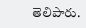తెలిపారు.